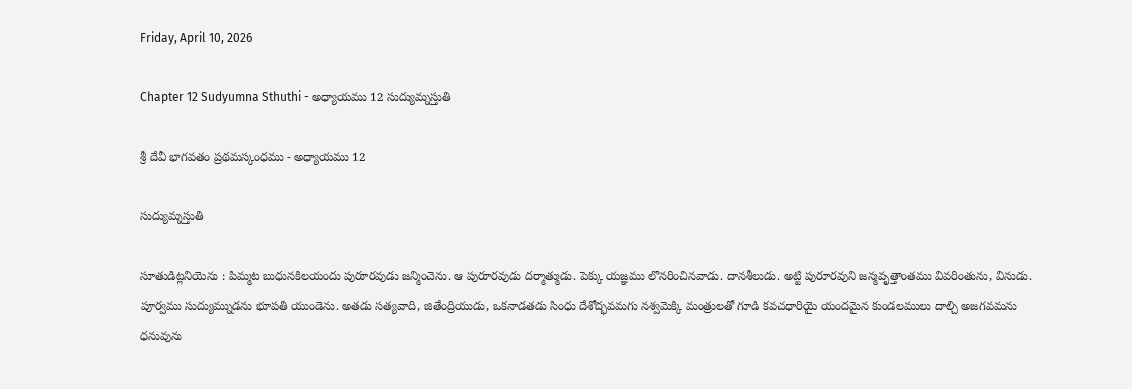Friday, April 10, 2026

Chapter 12 Sudyumna Sthuthi - అధ్యాయము 12 సుద్యుమ్నస్తుతి

శ్రీ దేవీ భాగవతం ప్రథమస్కంధము - అధ్యాయము 12

సుద్యుమ్నస్తుతి

సూతుడిట్లనియెను : పిమ్మట బుధునకిలయందు పురూరవుడు జన్మించెను. ఆ పురూరవుడు దర్మాత్ముడు. పెక్కు యజ్ఞము లొనరించినవాడు. దానశీలుడు. అట్టి పురూరవుని జన్మవృత్తాంతము వివరింతును, వినుడు. పూర్వము సుద్యుమ్నుడను భూపతి యుండెను. అతడు సత్యవాది, జితేంద్రియుడు, ఒకనాడతడు సింధు దేశోద్భవమగు నశ్వమెక్కి మంత్రులతో గూడి కవచధారియై యందమైన కుండలములు దాల్చి అజగవమను ధనువును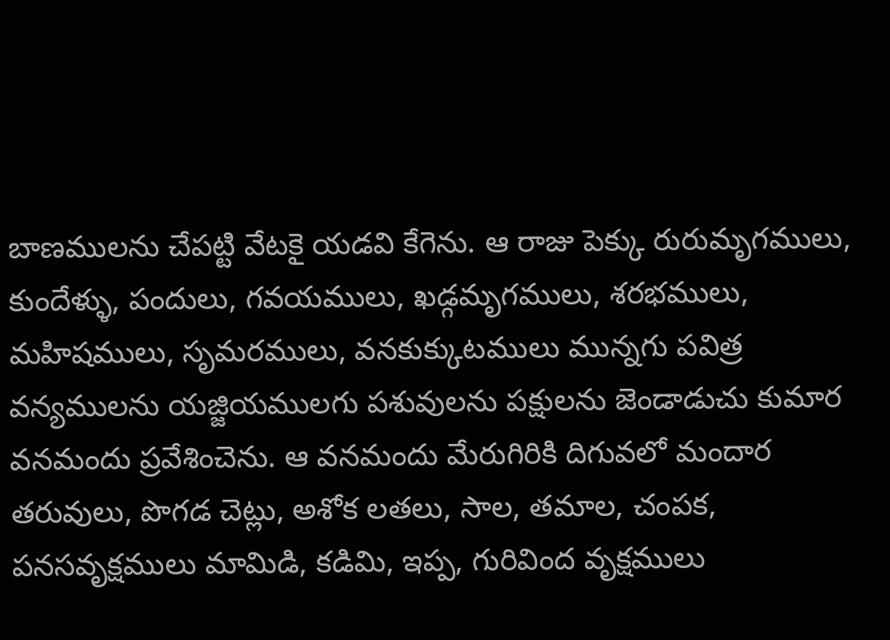బాణములను చేపట్టి వేటకై యడవి కేగెను. ఆ రాజు పెక్కు రురుమృగములు, కుందేళ్ళు, పందులు, గవయములు, ఖడ్గమృగములు, శరభములు, మహిషములు, సృమరములు, వనకుక్కుటములు మున్నగు పవిత్ర వన్యములను యజ్జియములగు పశువులను పక్షులను జెండాడుచు కుమార వనమందు ప్రవేశించెను. ఆ వనమందు మేరుగిరికి దిగువలో మందార తరువులు, పొగడ చెట్లు, అశోక లతలు, సాల, తమాల, చంపక, పనసవృక్షములు మామిడి, కడిమి, ఇప్ప, గురివింద వృక్షములు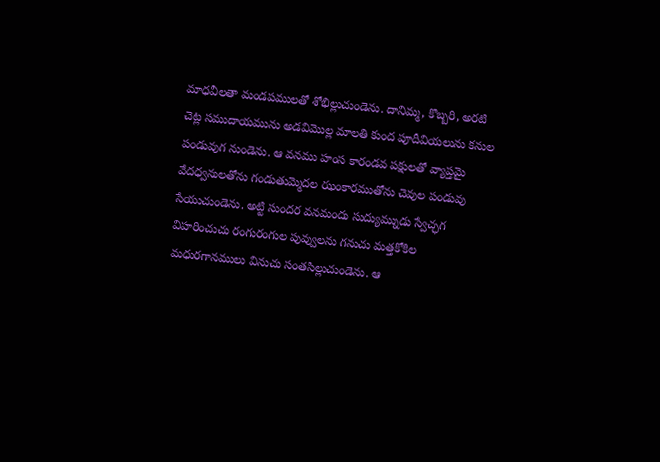మాధవీలతా మండపములతో శోభిల్లుచుండెను. దానిమ్మ, కొబ్బరి, అరటి చెట్ల సముదాయమును అడవిమొల్ల మాలతి కుంద పూదీవియలును కనుల పండువుగ నుండెను. ఆ వనము హంస కారండవ పక్షులతో వ్యాప్తమై వేదధ్వనులతోను గండుతుమ్మెదల ఝంకారముతోను చెవుల పండువు సేయుచుండెను. అట్టి సుందర వనమందు సుద్యుమ్నుడు స్వేచ్ఛగ విహరించుచు రంగురంగుల పువ్వులను గనుచు మత్తకోకిల మధురగానములు వినుచు సంతసిల్లుచుండెను. ఆ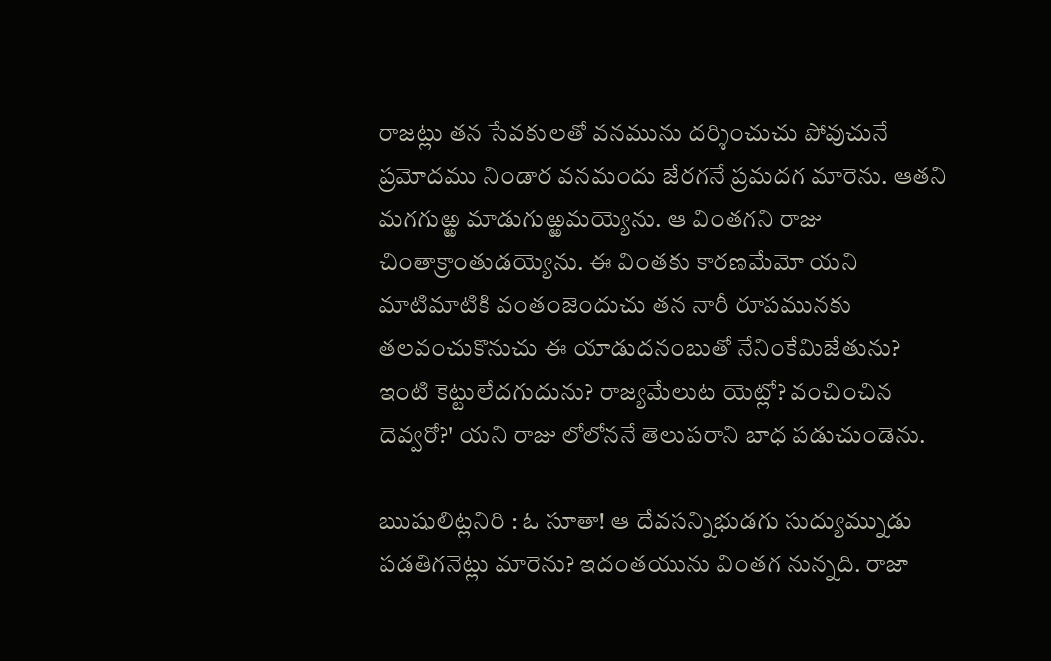రాజట్లు తన సేవకులతో వనమును దర్శించుచు పోవుచునే ప్రమోదము నిండార వనమందు జేరగనే ప్రమదగ మారెను. ఆతని మగగుఱ్ఱ మాడుగుఱ్ఱమయ్యెను. ఆ వింతగని రాజు చింతాక్రాంతుడయ్యెను. ఈ వింతకు కారణమేమో యని మాటిమాటికి వంతంజెందుచు తన నారీ రూపమునకు తలవంచుకొనుచు ఈ యాడుదనంబుతో నేనింకేమిజేతును? ఇంటి కెట్టులేదగుదును? రాజ్యమేలుట యెట్లో? వంచించిన దెవ్వరో?' యని రాజు లోలోననే తెలుపరాని బాధ పడుచుండెను.

ఋషులిట్లనిరి : ఓ సూతా! ఆ దేవసన్నిభుడగు సుద్యుమ్నుడు పడతిగనెట్లు మారెను? ఇదంతయును వింతగ నున్నది. రాజా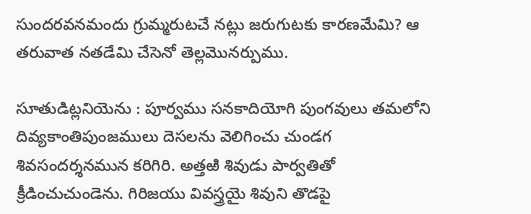సుందరవనమందు గ్రుమ్మరుటచే నట్లు జరుగుటకు కారణమేమి? ఆ తరువాత నతడేమి చేసెనో తెల్లమొనర్పుము.

సూతుడిట్లనియెను : పూర్వము సనకాదియోగి పుంగవులు తమలోని దివ్యకాంతిపుంజములు దెసలను వెలిగించు చుండగ శివసందర్శనమున కరిగిరి. అత్తఱి శివుడు పార్వతితో క్రీడించుచుండెను. గిరిజయు వివస్త్రయై శివుని తొడపై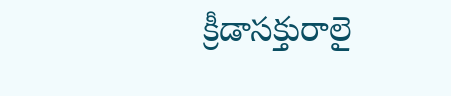క్రీడాసక్తురాలై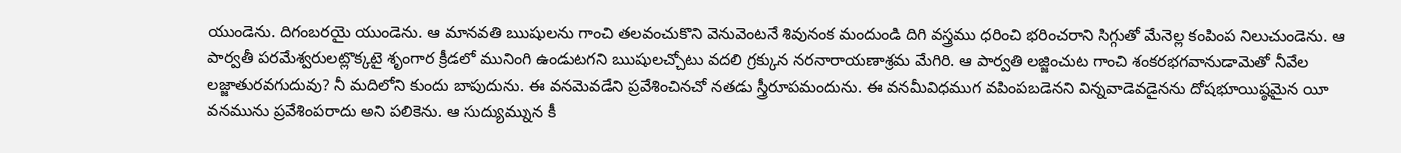యుండెను. దిగంబరయై యుండెను. ఆ మానవతి ఋషులను గాంచి తలవంచుకొని వెనువెంటనే శివునంక మందుండి దిగి వస్త్రము ధరించి భరించరాని సిగ్గుతో మేనెల్ల కంపింప నిలుచుండెను. ఆ పార్వతీ పరమేశ్వరులట్లొక్కటై శృంగార క్రీడలో మునింగి ఉండుటగని ఋషులచ్చోటు వదలి గ్రక్కున నరనారాయణాశ్రమ మేగిరి. ఆ పార్వతి లజ్జించుట గాంచి శంకరభగవానుడామెతో నీవేల లజ్జాతురవగుదువు? నీ మదిలోని కుందు బాపుదును. ఈ వనమెవడేని ప్రవేశించినచో నతడు స్త్రీరూపమందును. ఈ వనమీవిధముగ వపింపబడెనని విన్నవాడెవడైనను దోషభూయిష్ఠమైన యీ వనమును ప్రవేశింపరాదు అని పలికెను. ఆ సుద్యుమ్నున కీ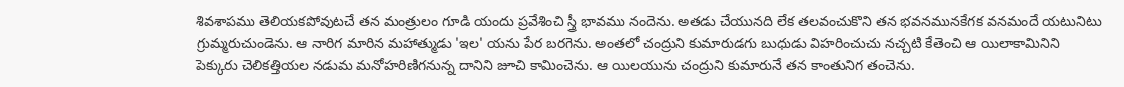శివశాపము తెలియకపోవుటచే తన మంత్రులం గూడి యందు ప్రవేశించి స్త్రీ భావము నందెను. అతడు చేయునది లేక తలవంచుకొని తన భవనమునకేగక వనమందే యటునిటు గ్రుమ్మరుచుండెను. ఆ నారిగ మారిన మహాత్ముడు 'ఇల' యను పేర బరగెను. అంతలో చంద్రుని కుమారుడగు బుధుడు విహరించుచు నచ్చటి కేతెంచి ఆ యిలాకామినిని పెక్కురు చెలికత్తియల నడుమ మనోహరిణిగనున్న దానిని జూచి కామించెను. ఆ యిలయును చంద్రుని కుమారునే తన కాంతునిగ తంచెను.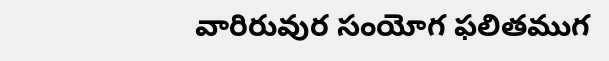వారిరువుర సంయోగ ఫలితముగ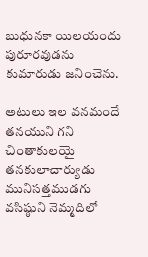బుధునకా యిలయందు పురూరవుడను కుమారుడు జనించెను.

అటులు ఇల వనమందే తనయుని గని చింతాకులయై తనకులాచార్యుడు మునిసత్తముడగు వసిష్ఠుని నెమ్మదిలో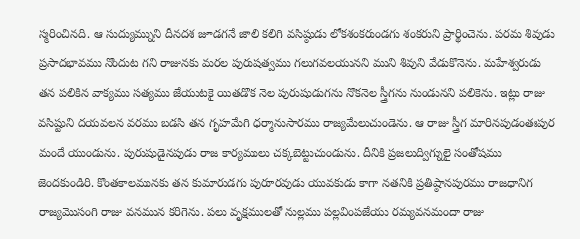స్మరించినది. ఆ సుద్యుమ్నుని దీనదశ జూడగనే జాలి కలిగి వసిష్ఠుడు లోకశంకరుండగు శంకరుని ప్రార్థించెను. పరమ శివుడు ప్రసాదభావము నొందుట గని రాజునకు మరల పురుషత్వము గలుగవలయునని ముని శివుని వేడుకొనెను. మహేశ్వరుడు తన పలికిన వాక్యము సత్యము జేయుటకై యితడొక నెల పురుషుడుగను నొకనెల స్త్రీగను నుండునని పలికెను. ఇట్లు రాజు వసిష్టుని దయవలన వరము బడసి తన గృహమేగి ధర్మానుసారము రాజ్యమేలుచుండెను. ఆ రాజు స్త్రీగ మారినపుడంతఃపుర మందే యుండును. పురుషుడైనపుడు రాజ కార్యములు చక్కబెట్టుచుండును. దీనికి ప్రజలుద్విగ్నులై సంతోషము జెందకుండిరి. కొంతకాలమునకు తన కుమారుడగు పురూరవుడు యువకుడు కాగా నతనికి ప్రతిష్ఠానపురము రాజధానిగ రాజ్యమొసంగి రాజు వనమున కరిగెను. పలు వృక్షములతో నుల్లము పల్లవింపజేయు రమ్యవనమందా రాజు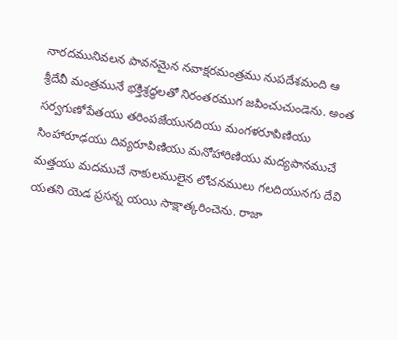నారదమునివలన పావనమైన నవాక్షరమంత్రము నుపదేశమంది ఆ శ్రీదేవీ మంత్రమునే భక్తిశ్రద్ధలతో నిరంతరముగ జపించుచుండెను. అంత సర్వగుణోపేతయు తరింపజేయునదియు మంగళరూపిణియు సింహారూఢయు దివ్యరూపిణియు మనోహారిణియు మద్యపానముచే మత్తయు మదముచే నాకులములైన లోచనములు గలదియునగు దేవి యతని యెడ ప్రసన్న యయి సాక్షాత్కరించెను. రాజా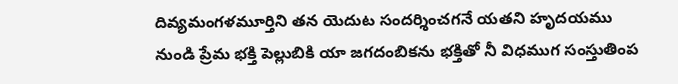దివ్యమంగళమూర్తిని తన యెదుట సందర్శించగనే యతని హృదయము నుండి ప్రేమ భక్తి పెల్లుబికి యా జగదంబికను భక్తితో నీ విధముగ సంస్తుతింప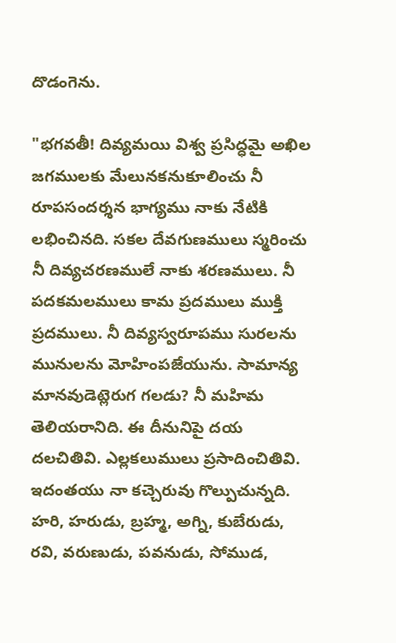దొడంగెను.

"భగవతీ! దివ్యమయి విశ్వ ప్రసిద్ధమై అఖిల జగములకు మేలునకనుకూలించు నీ రూపసందర్శన భాగ్యము నాకు నేటికి లభించినది. సకల దేవగుణములు స్మరించు నీ దివ్యచరణములే నాకు శరణములు. నీ పదకమలములు కామ ప్రదములు ముక్తి ప్రదములు. నీ దివ్యస్వరూపము సురలను మునులను మోహింపజేయును. సామాన్య మానవుడెట్లెరుగ గలడు? నీ మహిమ తెలియరానిది. ఈ దీనునిపై దయ దలచితివి. ఎల్లకలుములు ప్రసాదించితివి. ఇదంతయు నా కచ్చెరువు గొల్పుచున్నది. హరి, హరుడు, బ్రహ్మ, అగ్ని, కుబేరుడు, రవి, వరుణుడు, పవనుడు, సోముడ,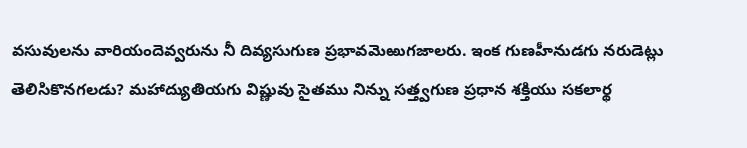వసువులను వారియందెవ్వరును నీ దివ్యసుగుణ ప్రభావమెఱుగజాలరు. ఇంక గుణహీనుడగు నరుడెట్లు తెలిసికొనగలడు? మహాద్యుతియగు విష్ణువు సైతము నిన్ను సత్త్వగుణ ప్రధాన శక్తియు సకలార్థ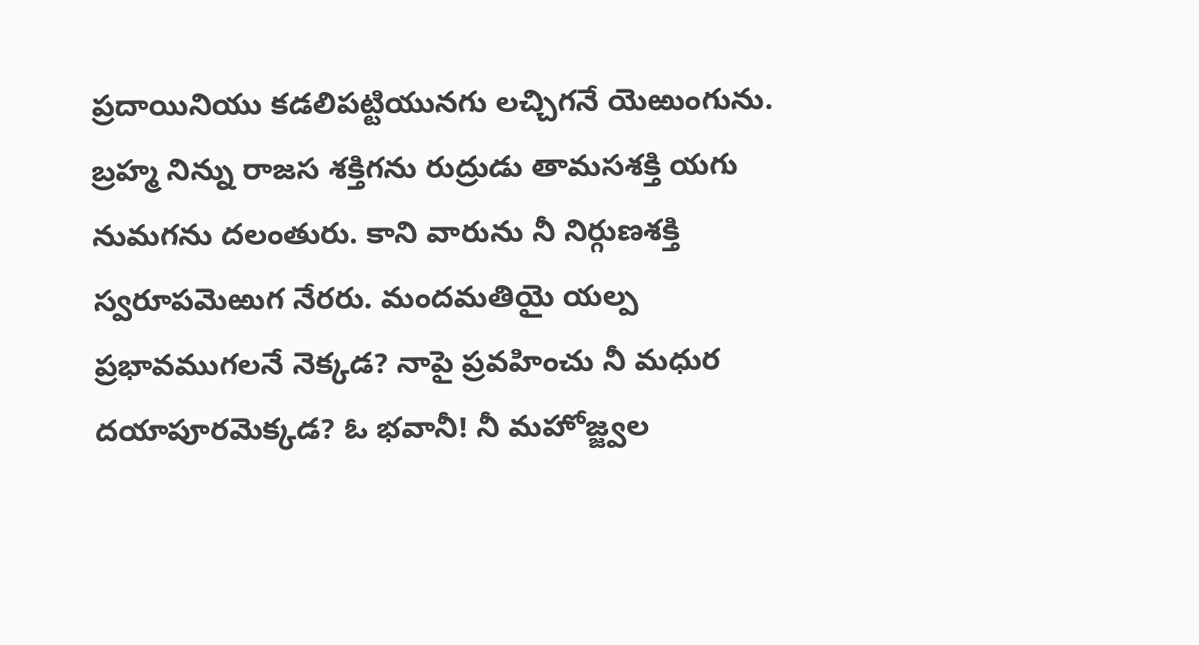ప్రదాయినియు కడలిపట్టియునగు లచ్చిగనే యెఱుంగును. బ్రహ్మ నిన్ను రాజస శక్తిగను రుద్రుడు తామసశక్తి యగు నుమగను దలంతురు. కాని వారును నీ నిర్గుణశక్తి స్వరూపమెఱుగ నేరరు. మందమతియై యల్ప ప్రభావముగలనే నెక్కడ? నాపై ప్రవహించు నీ మధుర దయాపూరమెక్కడ? ఓ భవానీ! నీ మహోజ్జ్వల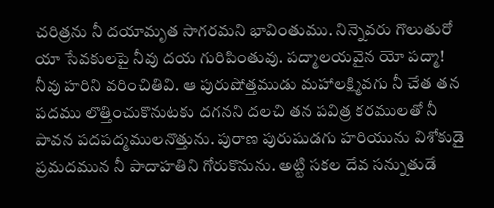చరిత్రను నీ దయామృత సాగరమని భావింతుము. నిన్నెవరు గొలుతురో యా సేవకులపై నీవు దయ గురిపింతువు. పద్మాలయవైన యో పద్మా! నీవు హరిని వరించితివి. ఆ పురుషోత్తముడు మహాలక్ష్మివగు నీ చేత తన పదము లొత్తించుకొనుటకు దగనని దలచి తన పవిత్ర కరములతో నీ పావన పదపద్మములనొత్తును. పురాణ పురుషుడగు హరియును విశోకుడై ప్రమదమున నీ పాదాహతిని గోరుకొనును. అట్టి సకల దేవ సన్నుతుడే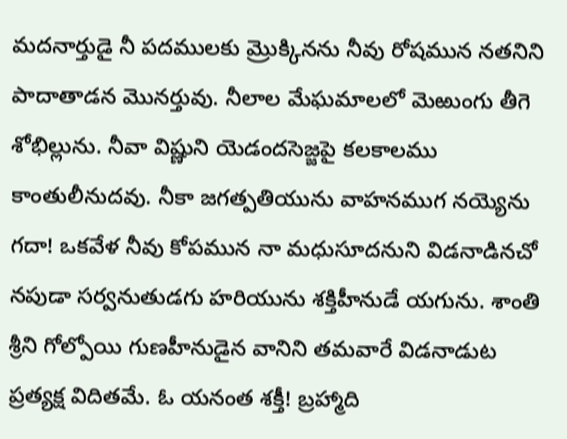మదనార్తుడై నీ పదములకు మ్రొక్కినను నీవు రోషమున నతనిని పాదాతాడన మొనర్తువు. నీలాల మేఘమాలలో మెఱుంగు తీగె శోభిల్లును. నీవా విష్ణుని యెడందసెజ్జపై కలకాలము కాంతులీనుదవు. నీకా జగత్పతియును వాహనముగ నయ్యెను గదా! ఒకవేళ నీవు కోపమున నా మధుసూదనుని విడనాడినచో నపుడా సర్వనుతుడగు హరియును శక్తిహీనుడే యగును. శాంతి శ్రీని గోల్పోయి గుణహీనుడైన వానిని తమవారే విడనాడుట ప్రత్యక్ష విదితమే. ఓ యనంత శక్తీ! బ్రహ్మాది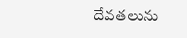దేవతలును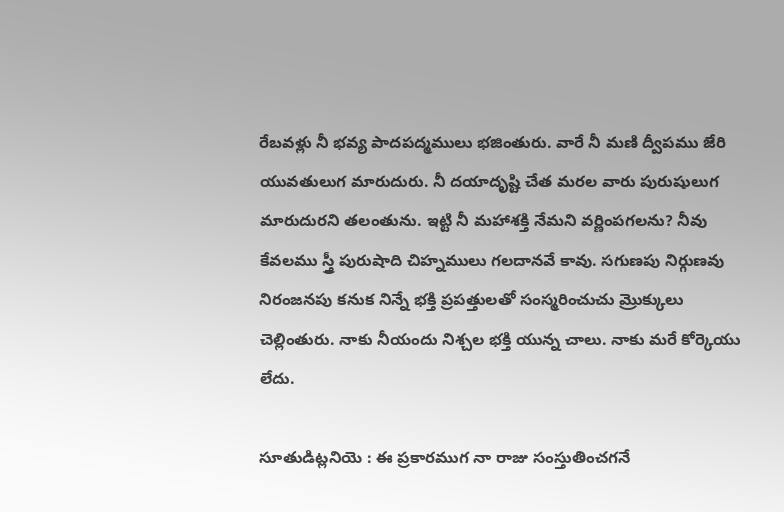రేబవళ్లు నీ భవ్య పాదపద్మములు భజింతురు. వారే నీ మణి ద్వీపము జేరి యువతులుగ మారుదురు. నీ దయాదృష్టి చేత మరల వారు పురుషులుగ మారుదురని తలంతును. ఇట్టి నీ మహాశక్తి నేమని వర్ణింపగలను? నీవు కేవలము స్త్రీ పురుషాది చిహ్నములు గలదానవే కావు. సగుణపు నిర్గుణవు నిరంజనపు కనుక నిన్నే భక్తి ప్రపత్తులతో సంస్మరించుచు మ్రొక్కులు చెల్లింతురు. నాకు నీయందు నిశ్చల భక్తి యున్న చాలు. నాకు మరే కోర్కెయు లేదు.

సూతుడిట్లనియె : ఈ ప్రకారముగ నా రాజు సంస్తుతించగనే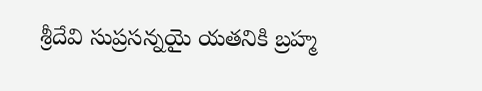శ్రీదేవి సుప్రసన్నయై యతనికి బ్రహ్మ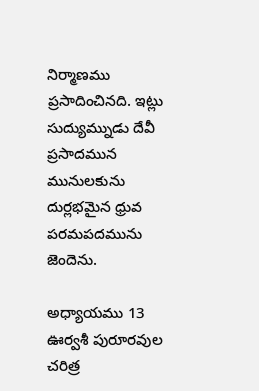నిర్మాణము ప్రసాదించినది. ఇట్లు సుద్యుమ్నుడు దేవీ ప్రసాదమున మునులకును దుర్లభమైన ధ్రువ పరమపదమును జెందెను.

అధ్యాయము 13 ఊర్వశీ పురూరవుల చరిత్ర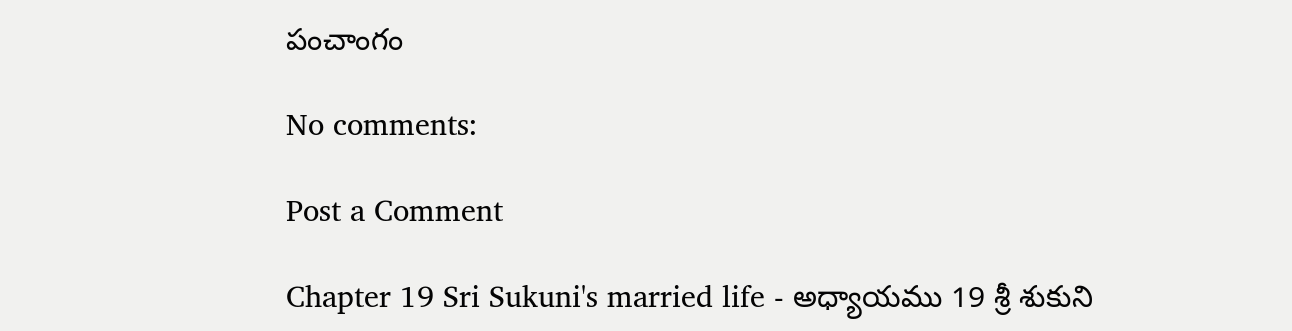పంచాంగం

No comments:

Post a Comment

Chapter 19 Sri Sukuni's married life - అధ్యాయము 19 శ్రీ శుకుని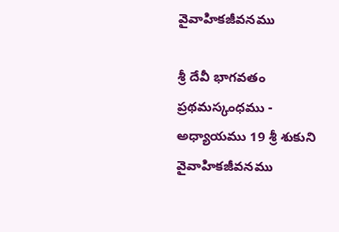వైవాహికజీవనము

శ్రీ దేవీ భాగవతం ప్రథమస్కంధము - అధ్యాయము 19 శ్రీ శుకుని వైవాహికజీవనము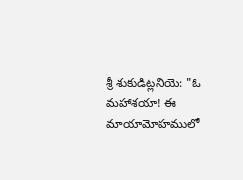శ్రీ శుకుడిట్లనియె: "ఓ మహాశయా! ఈ మాయామోహములో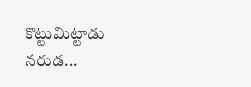కొట్టుమిట్టాడు నరుడ...